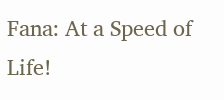Fana: At a Speed of Life!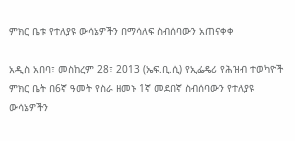ምክር ቤቱ የተለያዩ ውሳኔዎችን በማሳለፍ ስብሰባውን አጠናቀቀ

አዲስ አበባ፣ መስከረም 28፣ 2013 (ኤፍ.ቢ.ሲ) የኢፌዴሪ የሕዝብ ተወካዮች ምክር ቤት በ6ኛ ዓመት የስራ ዘመኑ 1ኛ መደበኛ ስብሰባውን የተለያዩ ውሳኔዎችን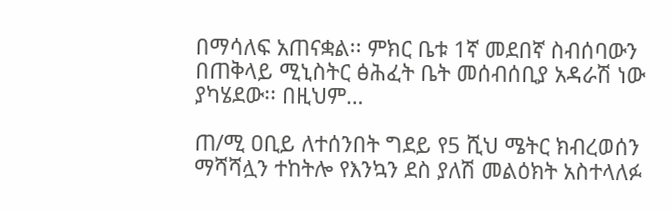በማሳለፍ አጠናቋል፡፡ ምክር ቤቱ 1ኛ መደበኛ ስብሰባውን በጠቅላይ ሚኒስትር ፅሕፈት ቤት መሰብሰቢያ አዳራሽ ነው ያካሄደው፡፡ በዚህም…

ጠ/ሚ ዐቢይ ለተሰንበት ግደይ የ5 ሺህ ሜትር ክብረወሰን ማሻሻሏን ተከትሎ የእንኳን ደስ ያለሽ መልዕክት አስተላለፉ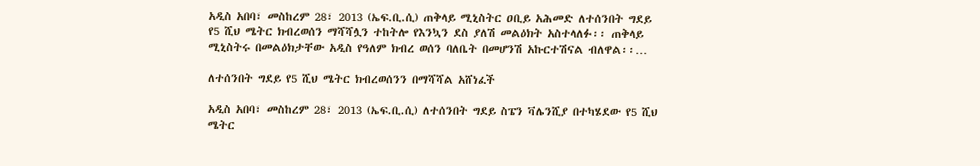አዲስ አበባ፣ መስከረም 28፣ 2013 (ኤፍ.ቢ.ሲ) ጠቅላይ ሚኒስትር ዐቢይ አሕመድ ለተሰንበት ግደይ የ5 ሺህ ሜትር ክብረወሰን ማሻሻሏን ተከትሎ የእንኳን ደስ ያለሽ መልዕክት አስተላለፉ፡፡ ጠቅላይ ሚኒስትሩ በመልዕክታቸው አዲስ የዓለም ክብረ ወሰን ባለቤት በመሆንሽ አኩርተሽናል ብለዋል፡፡…

ለተሰንበት ግደይ የ5 ሺህ ሜትር ክብረወሰንን በማሻሻል አሸነፈች

አዲስ አበባ፣ መስከረም 28፣ 2013 (ኤፍ.ቢ.ሲ) ለተሰንበት ግደይ ስፔን ቫሌንሺያ በተካሄደው የ5 ሺህ ሜትር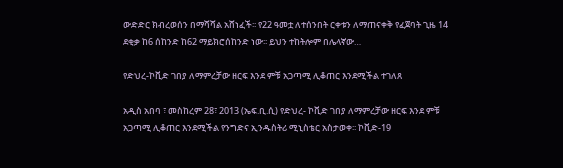ውድድር ክብረወሰን በማሻሻል አሸነፈች፡፡ የ22 ዓመቷ ለተሰንበት ርቀቱን ለማጠናቀቅ የፈጀባት ጊዜ 14 ደቂቃ ከ6 ሰከንድ ከ62 ማይክሮሰከንድ ነው፡፡ ይህን ተከትሎም በሌላኛው…

የድህረ-ኮቪድ ገበያ ለማምረቻው ዘርፍ እንደ ምቹ አጋጣሚ ሊቆጠር እንደሚችል ተገለጸ

አዲስ አበባ ፣ መስከረም 28፣ 2013 (ኤፍ.ቢ.ሲ) የድህረ- ኮቪድ ገበያ ለማምረቻው ዘርፍ እንደ ምቹ አጋጣሚ ሊቆጠር እንደሚችል የንግድና ኢንዱስትሪ ሚኒስቴር አስታወቀ፡፡ ኮቪድ-19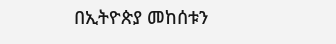በኢትዮጵያ መከሰቱን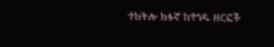ተከትሎ ክፉኛ ከተጎዱ ዘርፎች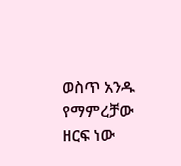ወስጥ አንዱ የማምረቻው ዘርፍ ነው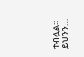ተብሏል፡፡ ይህንን…